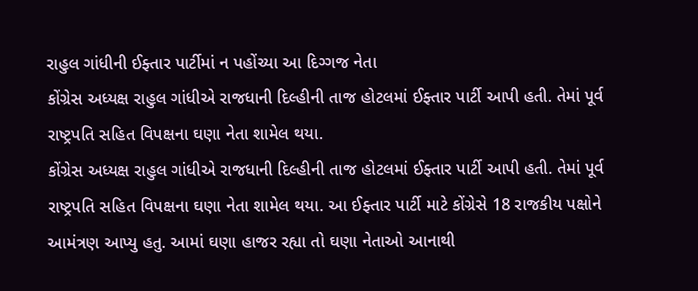રાહુલ ગાંધીની ઈફ્તાર પાર્ટીમાં ન પહોંચ્યા આ દિગ્ગજ નેતા
કોંગ્રેસ અધ્યક્ષ રાહુલ ગાંધીએ રાજધાની દિલ્હીની તાજ હોટલમાં ઈફ્તાર પાર્ટી આપી હતી. તેમાં પૂર્વ રાષ્ટ્રપતિ સહિત વિપક્ષના ઘણા નેતા શામેલ થયા.
કોંગ્રેસ અધ્યક્ષ રાહુલ ગાંધીએ રાજધાની દિલ્હીની તાજ હોટલમાં ઈફ્તાર પાર્ટી આપી હતી. તેમાં પૂર્વ રાષ્ટ્રપતિ સહિત વિપક્ષના ઘણા નેતા શામેલ થયા. આ ઈફ્તાર પાર્ટી માટે કોંગ્રેસે 18 રાજકીય પક્ષોને આમંત્રણ આપ્યુ હતુ. આમાં ઘણા હાજર રહ્યા તો ઘણા નેતાઓ આનાથી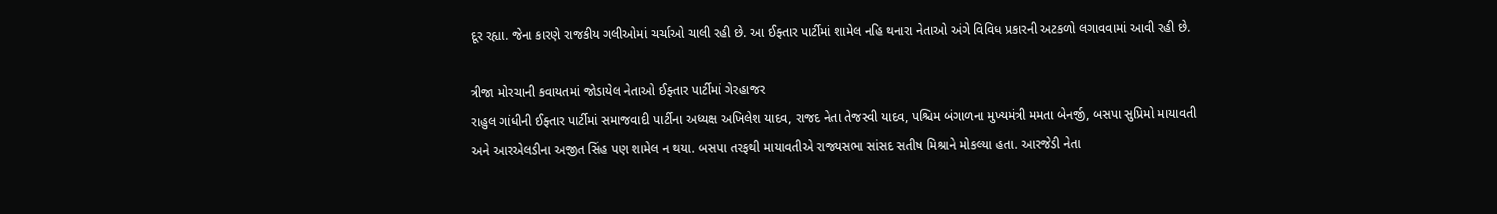દૂર રહ્યા. જેના કારણે રાજકીય ગલીઓમાં ચર્ચાઓ ચાલી રહી છે. આ ઈફ્તાર પાર્ટીમાં શામેલ નહિ થનારા નેતાઓ અંગે વિવિધ પ્રકારની અટકળો લગાવવામાં આવી રહી છે.

ત્રીજા મોરચાની કવાયતમાં જોડાયેલ નેતાઓ ઈફ્તાર પાર્ટીમાં ગેરહાજર
રાહુલ ગાંધીની ઈફ્તાર પાર્ટીમાં સમાજવાદી પાર્ટીના અધ્યક્ષ અખિલેશ યાદવ, રાજદ નેતા તેજસ્વી યાદવ, પશ્ચિમ બંગાળના મુખ્યમંત્રી મમતા બેનર્જી, બસપા સુપ્રિમો માયાવતી અને આરએલડીના અજીત સિંહ પણ શામેલ ન થયા. બસપા તરફથી માયાવતીએ રાજ્યસભા સાંસદ સતીષ મિશ્રાને મોકલ્યા હતા. આરજેડી નેતા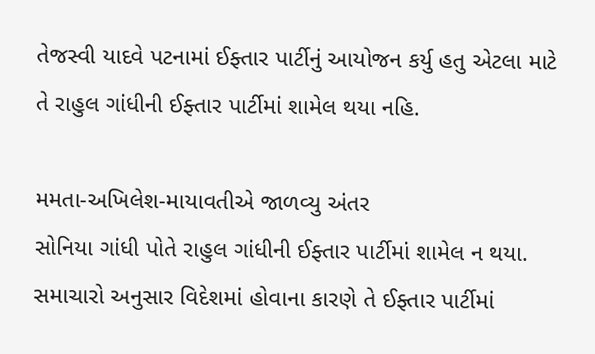તેજસ્વી યાદવે પટનામાં ઈફ્તાર પાર્ટીનું આયોજન કર્યુ હતુ એટલા માટે તે રાહુલ ગાંધીની ઈફ્તાર પાર્ટીમાં શામેલ થયા નહિ.

મમતા-અખિલેશ-માયાવતીએ જાળવ્યુ અંતર
સોનિયા ગાંધી પોતે રાહુલ ગાંધીની ઈફ્તાર પાર્ટીમાં શામેલ ન થયા. સમાચારો અનુસાર વિદેશમાં હોવાના કારણે તે ઈફ્તાર પાર્ટીમાં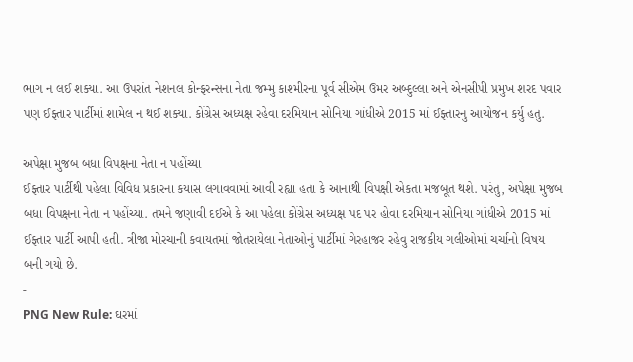ભાગ ન લઈ શક્યા. આ ઉપરાંત નેશનલ કોન્ફરન્સના નેતા જમ્મુ કાશ્મીરના પૂર્વ સીએમ ઉમર અબ્દુલ્લા અને એનસીપી પ્રમુખ શરદ પવાર પણ ઈફ્તાર પાર્ટીમાં શામેલ ન થઈ શક્યા. કોંગ્રેસ અધ્યક્ષ રહેવા દરમિયાન સોનિયા ગાંધીએ 2015 માં ઈફ્તારનુ આયોજન કર્યુ હતુ.

અપેક્ષા મુજબ બધા વિપક્ષના નેતા ન પહોંચ્યા
ઈફ્તાર પાર્ટીથી પહેલા વિવિધ પ્રકારના કયાસ લગાવવામાં આવી રહ્યા હતા કે આનાથી વિપક્ષી એકતા મજબૂત થશે. પરંતુ, અપેક્ષા મુજબ બધા વિપક્ષના નેતા ન પહોંચ્યા. તમને જણાવી દઈએ કે આ પહેલા કોંગ્રેસ અધ્યક્ષ પદ પર હોવા દરમિયાન સોનિયા ગાંધીએ 2015 માં ઈફ્તાર પાર્ટી આપી હતી. ત્રીજા મોરચાની કવાયતમાં જોતરાયેલા નેતાઓનું પાર્ટીમાં ગેરહાજર રહેવુ રાજકીય ગલીઓમાં ચર્ચાનો વિષય બની ગયો છે.
-
PNG New Rule: ઘરમાં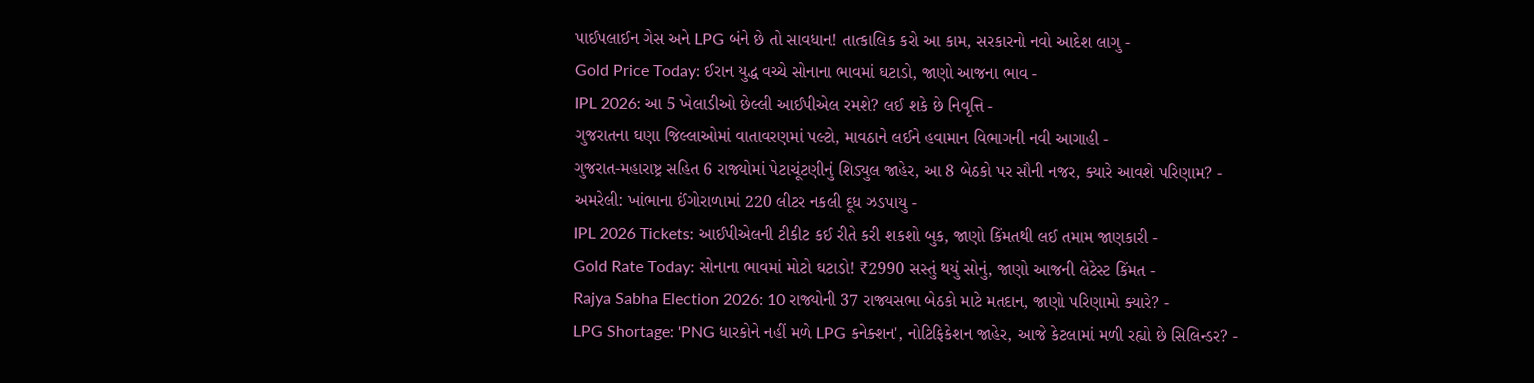પાઈપલાઈન ગેસ અને LPG બંને છે તો સાવધાન! તાત્કાલિક કરો આ કામ, સરકારનો નવો આદેશ લાગુ -
Gold Price Today: ઈરાન યુદ્ધ વચ્ચે સોનાના ભાવમાં ઘટાડો, જાણો આજના ભાવ -
IPL 2026: આ 5 ખેલાડીઓ છેલ્લી આઈપીએલ રમશે? લઈ શકે છે નિવૃત્તિ -
ગુજરાતના ઘણા જિલ્લાઓમાં વાતાવરણમાં પલ્ટો, માવઠાને લઈને હવામાન વિભાગની નવી આગાહી -
ગુજરાત-મહારાષ્ટ્ર સહિત 6 રાજ્યોમાં પેટાચૂંટણીનું શિડ્યુલ જાહેર, આ 8 બેઠકો પર સૌની નજર, ક્યારે આવશે પરિણામ? -
અમરેલી: ખાંભાના ઈંગોરાળામાં 220 લીટર નકલી દૂધ ઝડપાયુ -
IPL 2026 Tickets: આઈપીએલની ટીકીટ કઈ રીતે કરી શકશો બુક, જાણો કિંમતથી લઈ તમામ જાણકારી -
Gold Rate Today: સોનાના ભાવમાં મોટો ઘટાડો! ₹2990 સસ્તું થયું સોનું, જાણો આજની લેટેસ્ટ કિંમત -
Rajya Sabha Election 2026: 10 રાજ્યોની 37 રાજ્યસભા બેઠકો માટે મતદાન, જાણો પરિણામો ક્યારે? -
LPG Shortage: 'PNG ધારકોને નહીં મળે LPG કનેક્શન', નોટિફિકેશન જાહેર, આજે કેટલામાં મળી રહ્યો છે સિલિન્ડર? -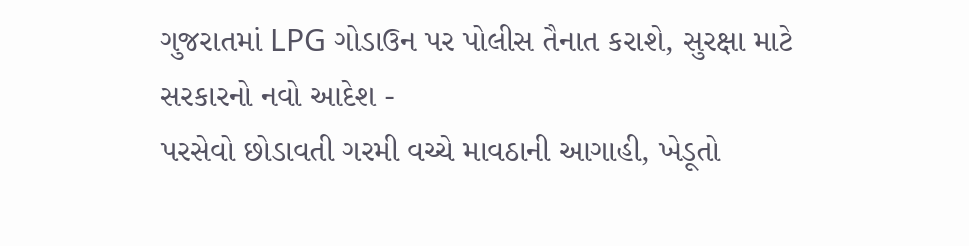ગુજરાતમાં LPG ગોડાઉન પર પોલીસ તૈનાત કરાશે, સુરક્ષા માટે સરકારનો નવો આદેશ -
પરસેવો છોડાવતી ગરમી વચ્ચે માવઠાની આગાહી, ખેડૂતો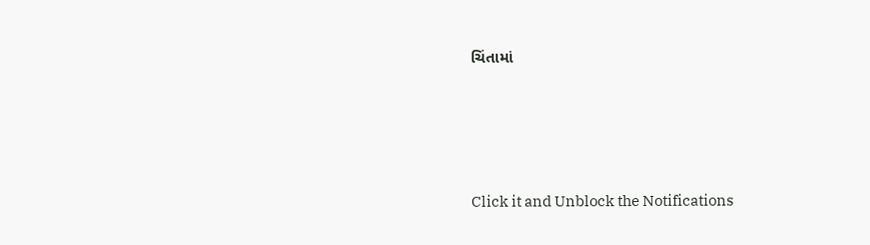ચિંતામાં







Click it and Unblock the Notifications